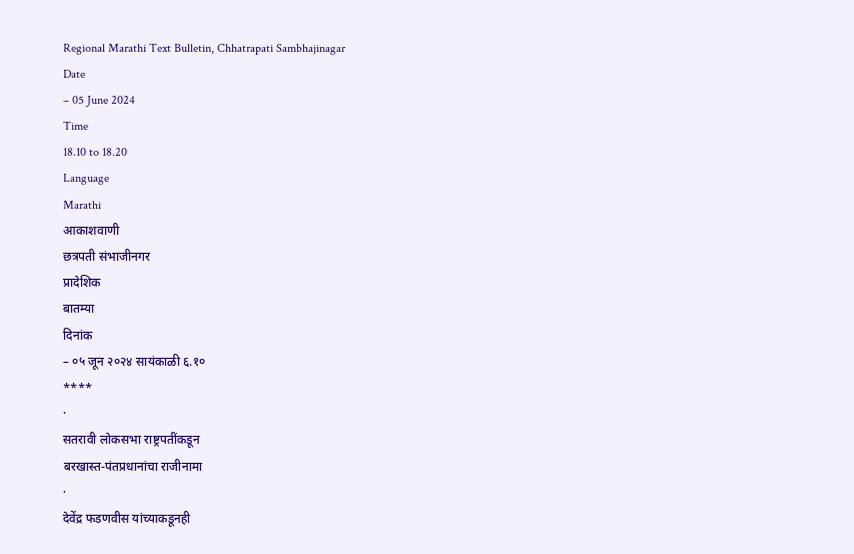Regional Marathi Text Bulletin, Chhatrapati Sambhajinagar
Date
– 05 June 2024
Time
18.10 to 18.20
Language
Marathi
आकाशवाणी
छत्रपती संभाजीनगर
प्रादेशिक
बातम्या
दिनांक
– ०५ जून २०२४ सायंकाळी ६.१०
****
·
सतरावी लोकसभा राष्ट्रपतींकडून
बरखास्त-पंतप्रधानांचा राजीनामा
·
देवेंद्र फडणवीस यांच्याकडूनही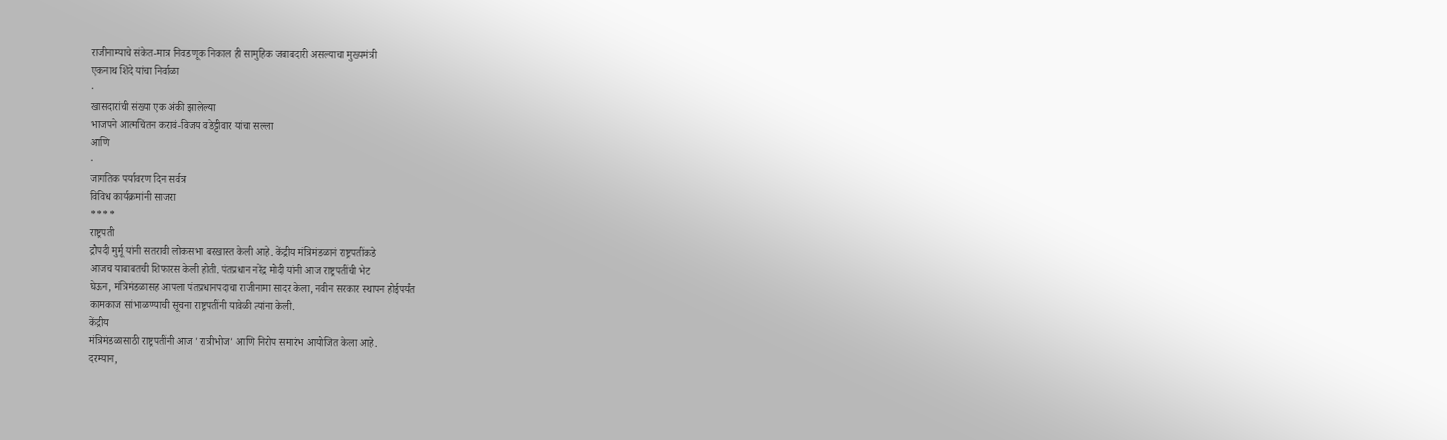राजीनाम्याचे संकेत-मात्र निवडणूक निकाल ही सामुहिक जबाबदारी असल्याचा मुख्यमंत्री
एकनाथ शिंदे यांचा निर्वाळा
·
खासदारांची संख्या एक अंकी झालेल्या
भाजपने आत्मचिंतन करावं-विजय वडेट्टीवार यांचा सल्ला
आणि
·
जागतिक पर्यावरण दिन सर्वत्र
विविध कार्यक्रमांनी साजरा
****
राष्ट्रपती
द्रौपदी मुर्मू यांनी सतरावी लोकसभा बरखास्त केली आहे. केंद्रीय मंत्रिमंडळानं राष्ट्रपतींकडे
आजच याबाबतची शिफारस केली होती. पंतप्रधान नरेंद्र मोदी यांनी आज राष्ट्रपतींची भेट
घेऊन, मंत्रिमंडळासह आपला पंतप्रधानपदाचा राजीनामा सादर केला, नवीन सरकार स्थापन होईपर्यंत
कामकाज सांभाळण्याची सूचना राष्ट्रपतींनी यावेळी त्यांना केली.
केंद्रीय
मंत्रिमंडळासाठी राष्ट्रपतींनी आज 'रात्रीभोज' आणि निरोप समारंभ आयोजित केला आहे.
दरम्यान,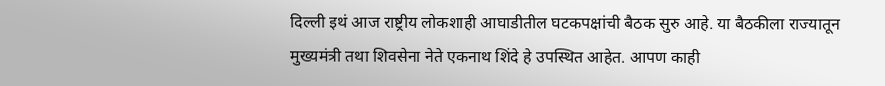दिल्ली इथं आज राष्ट्रीय लोकशाही आघाडीतील घटकपक्षांची बैठक सुरु आहे. या बैठकीला राज्यातून
मुख्यमंत्री तथा शिवसेना नेते एकनाथ शिंदे हे उपस्थित आहेत. आपण काही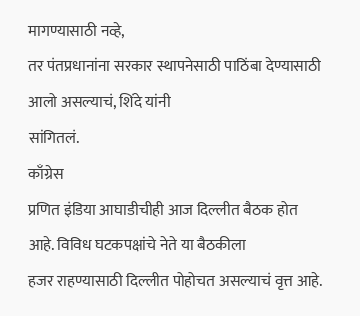मागण्यासाठी नव्हे,
तर पंतप्रधानांना सरकार स्थापनेसाठी पाठिंबा देण्यासाठी आलो असल्याचं, शिंदे यांनी
सांगितलं.
काँग्रेस
प्रणित इंडिया आघाडीचीही आज दिल्लीत बैठक होत आहे. विविध घटकपक्षांचे नेते या बैठकीला
हजर राहण्यासाठी दिल्लीत पोहोचत असल्याचं वृत्त आहे.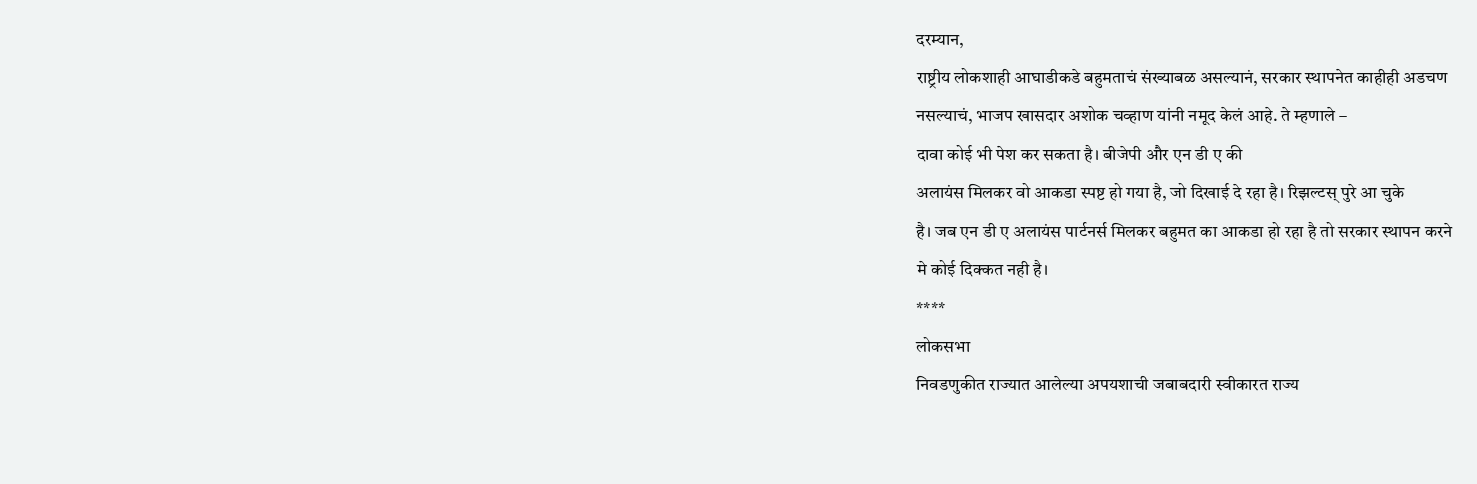दरम्यान,
राष्ट्रीय लोकशाही आघाडीकडे बहुमताचं संख्याबळ असल्यानं, सरकार स्थापनेत काहीही अडचण
नसल्याचं, भाजप खासदार अशोक चव्हाण यांनी नमूद केलं आहे. ते म्हणाले –
दावा कोई भी पेश कर सकता है। बीजेपी और एन डी ए की
अलायंस मिलकर वो आकडा स्पष्ट हो गया है, जो दिखाई दे रहा है। रिझल्टस् पुरे आ चुके
है। जब एन डी ए अलायंस पार्टनर्स मिलकर बहुमत का आकडा हो रहा है तो सरकार स्थापन करने
मे कोई दिक्कत नही है।
****
लोकसभा
निवडणुकीत राज्यात आलेल्या अपयशाची जबाबदारी स्वीकारत राज्य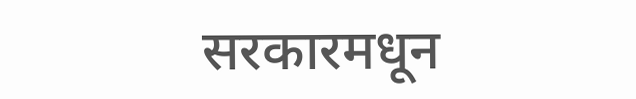सरकारमधून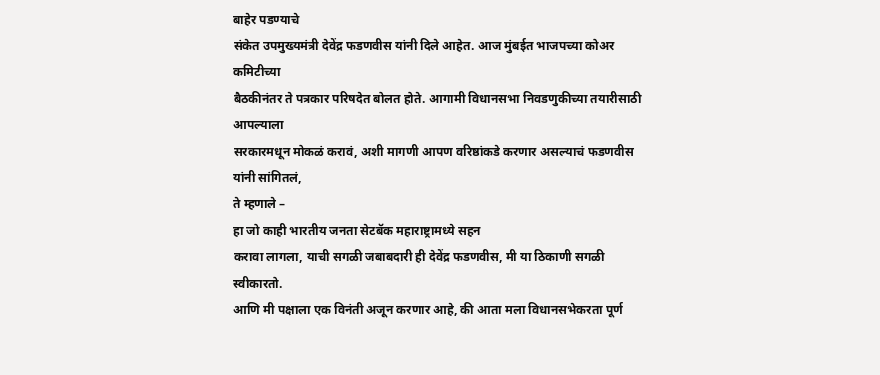बाहेर पडण्याचे
संकेत उपमुख्यमंत्री देवेंद्र फडणवीस यांनी दिले आहेत. आज मुंबईत भाजपच्या कोअर कमिटीच्या
बैठकीनंतर ते पत्रकार परिषदेत बोलत होते. आगामी विधानसभा निवडणुकीच्या तयारीसाठी आपल्याला
सरकारमधून मोकळं करावं, अशी मागणी आपण वरिष्ठांकडे करणार असल्याचं फडणवीस यांनी सांगितलं,
ते म्हणाले –
हा जो काही भारतीय जनता सेटबॅक महाराष्ट्रामध्ये सहन
करावा लागला, याची सगळी जबाबदारी ही देवेंद्र फडणवीस, मी या ठिकाणी सगळी स्वीकारतो.
आणि मी पक्षाला एक विनंती अजून करणार आहे, की आता मला विधानसभेकरता पूर्ण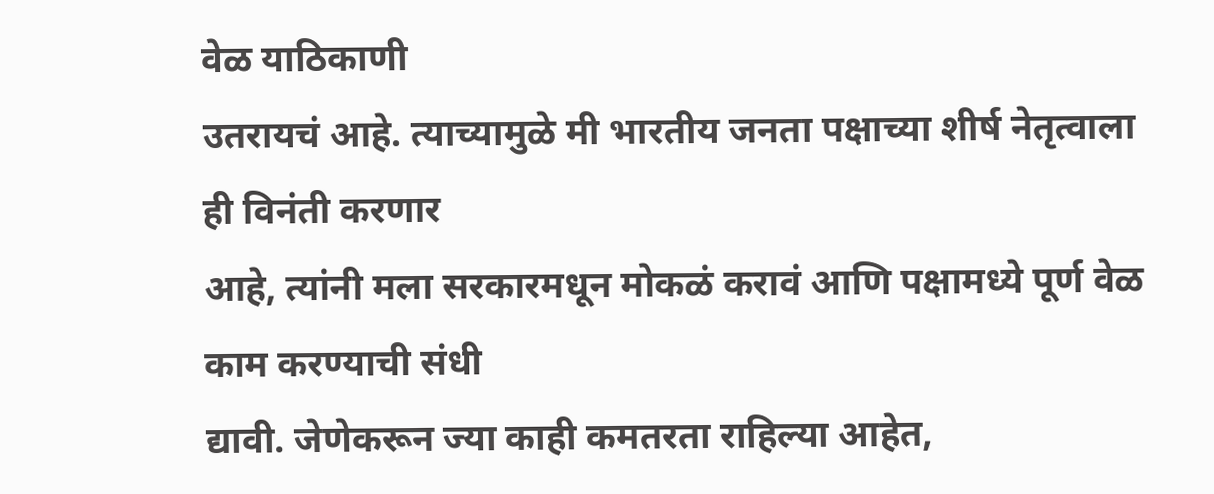वेळ याठिकाणी
उतरायचं आहे. त्याच्यामुळे मी भारतीय जनता पक्षाच्या शीर्ष नेतृत्वाला ही विनंती करणार
आहे, त्यांनी मला सरकारमधून मोकळं करावं आणि पक्षामध्ये पूर्ण वेळ काम करण्याची संधी
द्यावी. जेणेकरून ज्या काही कमतरता राहिल्या आहेत,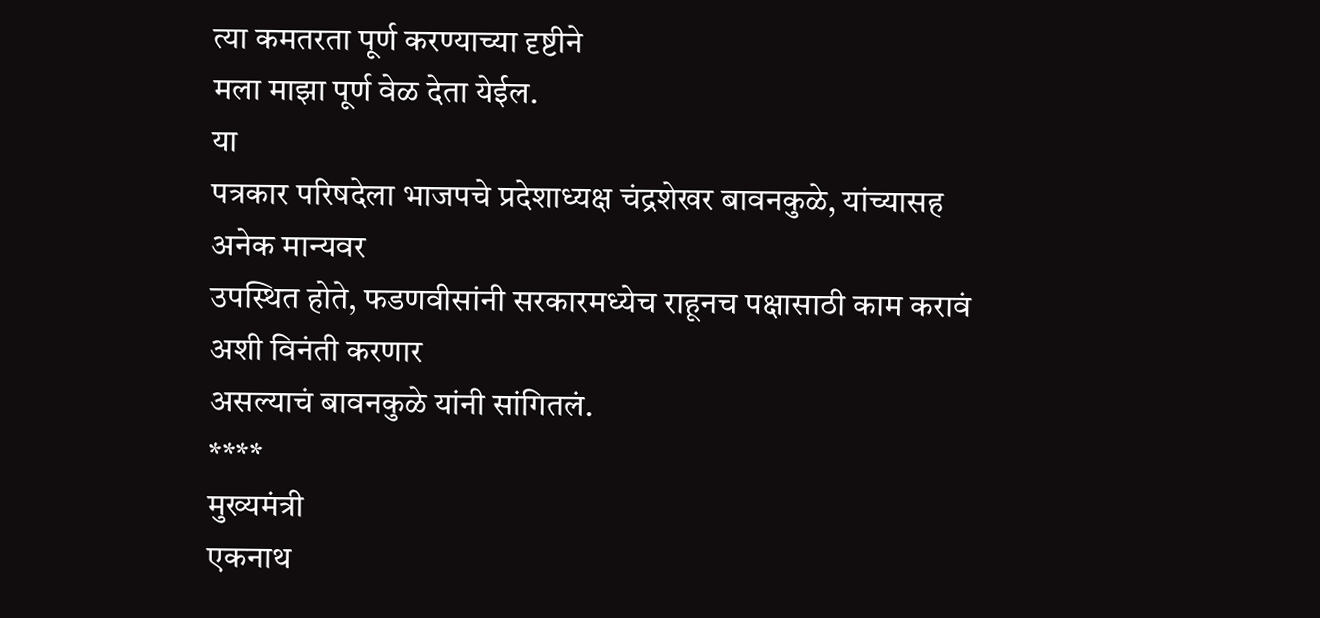त्या कमतरता पूर्ण करण्याच्या दृष्टीने
मला माझा पूर्ण वेळ देता येईल.
या
पत्रकार परिषदेला भाजपचे प्रदेशाध्यक्ष चंद्रशेखर बावनकुळे, यांच्यासह अनेक मान्यवर
उपस्थित होते, फडणवीसांनी सरकारमध्येच राहूनच पक्षासाठी काम करावं अशी विनंती करणार
असल्याचं बावनकुळे यांनी सांगितलं.
****
मुख्यमंत्री
एकनाथ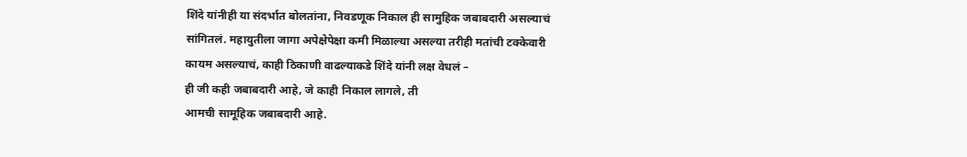शिंदे यांनीही या संदर्भात बोलतांना, निवडणूक निकाल ही सामुहिक जबाबदारी असल्याचं
सांगितलं. महायुतीला जागा अपेक्षेपेक्षा कमी मिळाल्या असल्या तरीही मतांची टक्केवारी
कायम असल्याचं, काही ठिकाणी वाढल्याकडे शिंदे यांनी लक्ष वेधलं –
ही जी कही जबाबदारी आहे, जे काही निकाल लागले, ती
आमची सामूहिक जबाबदारी आहे.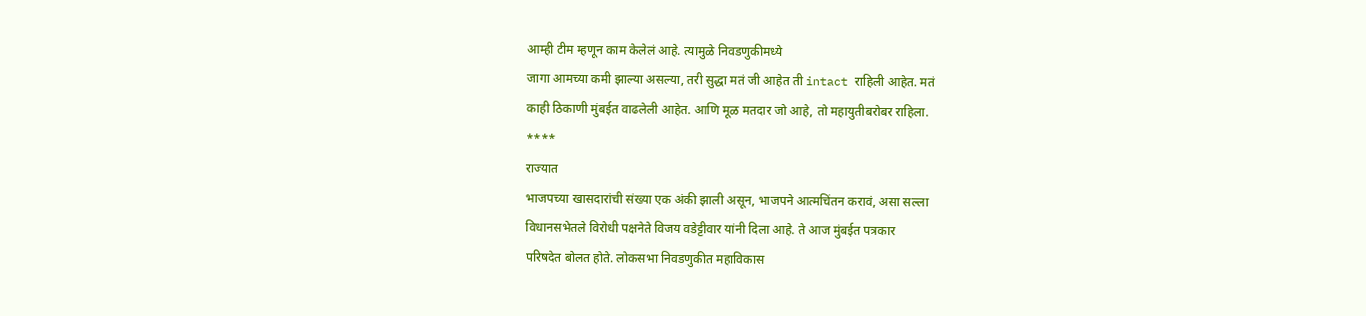आम्ही टीम म्हणून काम केलेलं आहे. त्यामुळे निवडणुकीमध्ये
जागा आमच्या कमी झाल्या असल्या, तरी सुद्धा मतं जी आहेत ती intact राहिली आहेत. मतं
काही ठिकाणी मुंबईत वाढलेली आहेत. आणि मूळ मतदार जो आहे, तो महायुतीबरोबर राहिला.
****
राज्यात
भाजपच्या खासदारांची संख्या एक अंकी झाली असून, भाजपने आत्मचिंतन करावं, असा सल्ला
विधानसभेतले विरोधी पक्षनेते विजय वडेट्टीवार यांनी दिला आहे. ते आज मुंबईत पत्रकार
परिषदेत बोलत होते. लोकसभा निवडणुकीत महाविकास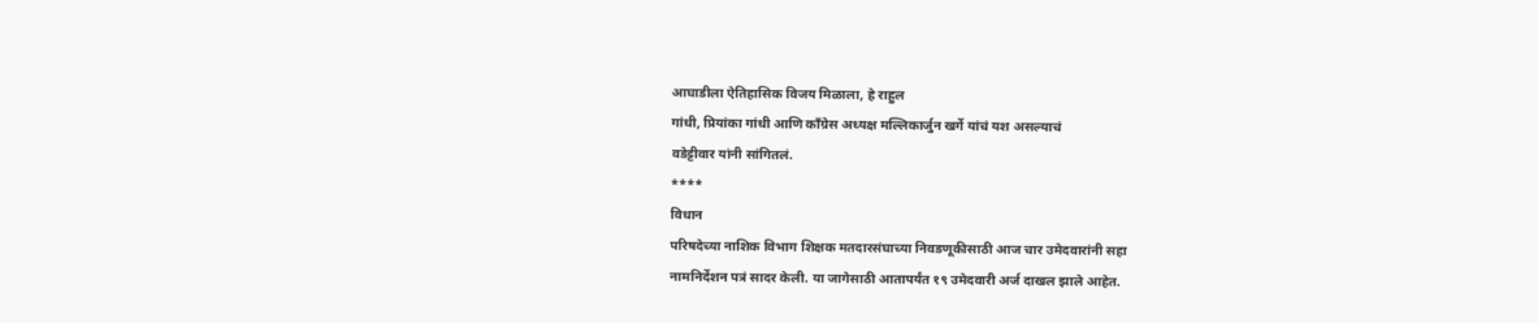आघाडीला ऐतिहासिक विजय मिळाला, हे राहुल
गांधी, प्रियांका गांधी आणि काँग्रेस अध्यक्ष मल्लिकार्जुन खर्गे यांचं यश असल्याचं
वडेट्टीवार यांनी सांगितलं.
****
विधान
परिषदेच्या नाशिक विभाग शिक्षक मतदारसंघाच्या निवडणूकीसाठी आज चार उमेदवारांनी सहा
नामनिर्देशन पत्रं सादर केली. या जागेसाठी आतापर्यंत १९ उमेदवारी अर्ज दाखल झाले आहेत.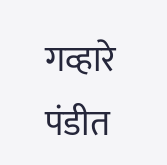गव्हारे
पंडीत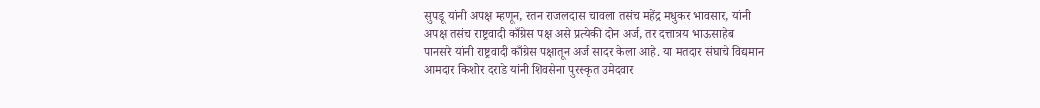सुपडू यांनी अपक्ष म्हणून, रतन राजलदास चावला तसंच महेंद्र मधुकर भावसार, यांनी
अपक्ष तसंच राष्ट्रवादी काँग्रेस पक्ष असे प्रत्येकी दोन अर्ज, तर दत्तात्रय भाऊसाहेब
पानसरे यांनी राष्ट्रवादी काँग्रेस पक्षातून अर्ज सादर केला आहे. या मतदार संघाचे विद्यमान
आमदार किशोर दराडे यांनी शिवसेना पुरस्कृत उमेदवार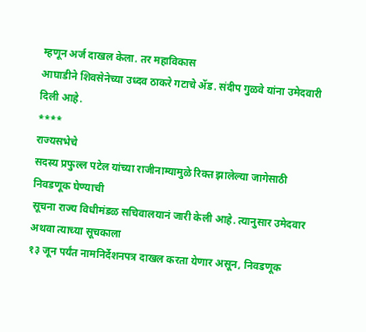म्हणून अर्ज दाखल केला. तर महाविकास
आघाडीने शिवसेनेच्या उध्दव ठाकरे गटाचे ॲड. संदीप गुळवे यांना उमेदवारी दिली आहे.
****
राज्यसभेचे
सदस्य प्रफुल्ल पटेल यांच्या राजीनाम्यामुळे रिक्त झालेल्या जागेसाठी निवडणूक घेण्याची
सूचना राज्य विधीमंडळ सचिवालयानं जारी केली आहे. त्यानुसार उमेदवार अथवा त्याच्या सूचकाला
१३ जून पर्यंत नामनिर्देशनपत्र दाखल करता येणार असून, निवडणूक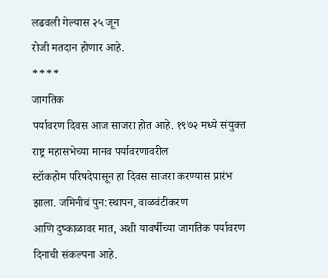लढवली गेल्यास २५ जून
रोजी मतदान होणार आहे.
****
जागतिक
पर्यावरण दिवस आज साजरा होत आहे. १९७२ मध्ये संयुक्त राष्ट्र महासभेच्या मानव पर्यावरणावरील
स्टॉकहोम परिषदेपासून हा दिवस साजरा करण्यास प्रारंभ झाला. जमिनीचं पुन:स्थापन, वाळवंटीकरण
आणि दुष्काळावर मात, अशी यावर्षीच्या जागतिक पर्यावरण दिनाची संकल्पना आहे.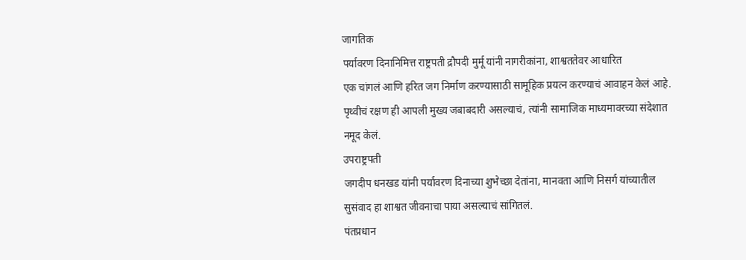जागतिक
पर्यावरण दिनानिमित्त राष्ट्रपती द्रौपदी मुर्मू यांनी नागरीकांना, शाश्वततेवर आधारित
एक चांगलं आणि हरित जग निर्माण करण्यासाठी सामूहिक प्रयत्न करण्याचं आवाहन केलं आहे.
पृथ्वीचं रक्षण ही आपली मुख्य जबाबदारी असल्याचं, त्यांनी सामाजिक माध्यमावरच्या संदेशात
नमूद केलं.
उपराष्ट्रपती
जगदीप धनखड यांनी पर्यावरण दिनाच्या शुभेच्छा देतांना, मानवता आणि निसर्ग यांच्यातील
सुसंवाद हा शाश्वत जीवनाचा पाया असल्याचं सांगितलं.
पंतप्रधान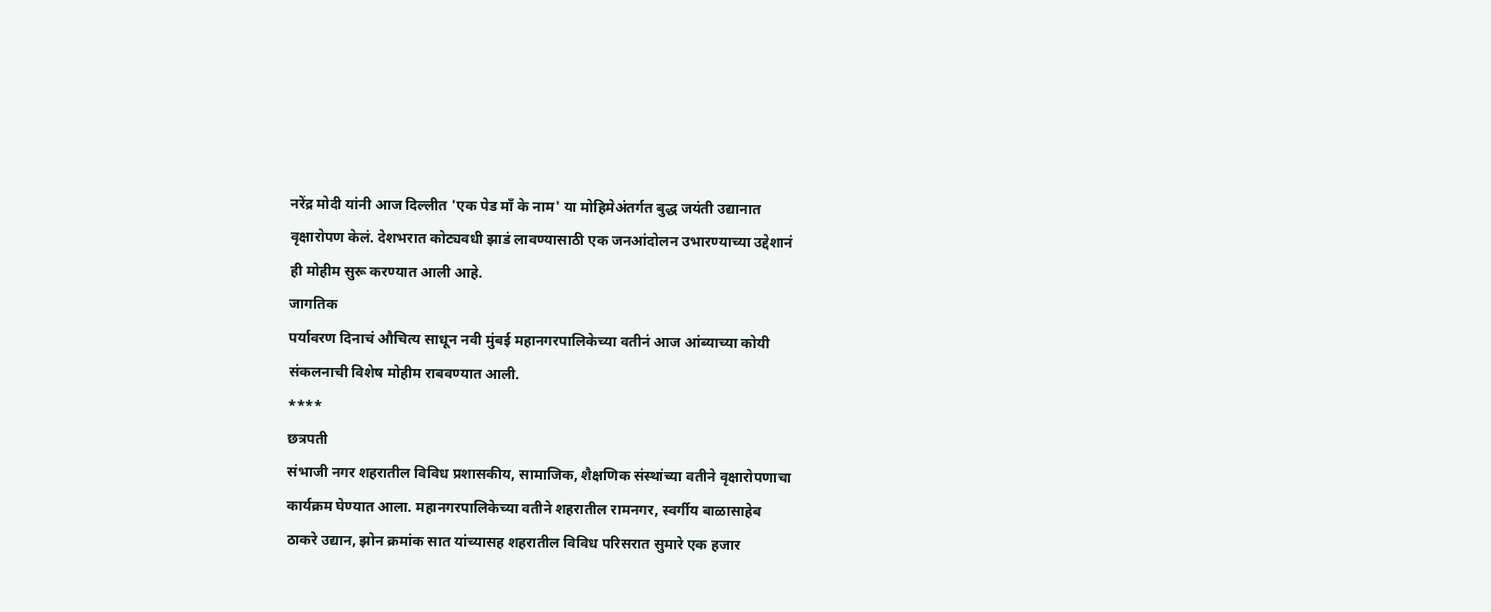नरेंद्र मोदी यांनी आज दिल्लीत 'एक पेड माँ के नाम' या मोहिमेअंतर्गत बुद्ध जयंती उद्यानात
वृक्षारोपण केलं. देशभरात कोट्यवधी झाडं लावण्यासाठी एक जनआंदोलन उभारण्याच्या उद्देशानं
ही मोहीम सुरू करण्यात आली आहे.
जागतिक
पर्यावरण दिनाचं औचित्य साधून नवी मुंबई महानगरपालिकेच्या वतीनं आज आंब्याच्या कोयी
संकलनाची विशेष मोहीम राबवण्यात आली.
****
छत्रपती
संभाजी नगर शहरातील विविध प्रशासकीय, सामाजिक, शैक्षणिक संस्थांच्या वतीने वृक्षारोपणाचा
कार्यक्रम घेण्यात आला. महानगरपालिकेच्या वतीने शहरातील रामनगर, स्वर्गीय बाळासाहेब
ठाकरे उद्यान, झोन क्रमांक सात यांच्यासह शहरातील विविध परिसरात सुमारे एक हजार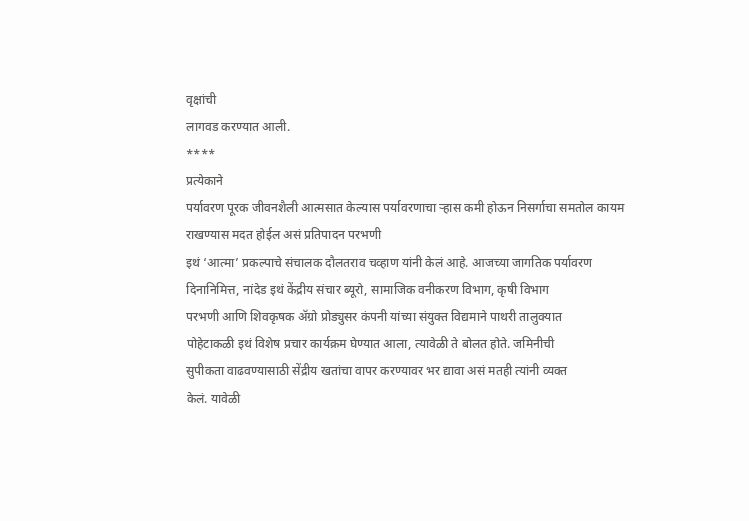वृक्षांची
लागवड करण्यात आली.
****
प्रत्येकाने
पर्यावरण पूरक जीवनशैली आत्मसात केल्यास पर्यावरणाचा ऱ्हास कमी होऊन निसर्गाचा समतोल कायम राखण्यास मदत होईल असं प्रतिपादन परभणी
इथं ‘आत्मा’ प्रकल्पाचे संचालक दौलतराव चव्हाण यांनी केलं आहे. आजच्या जागतिक पर्यावरण
दिनानिमित्त, नांदेड इथं केंद्रीय संचार ब्यूरो, सामाजिक वनीकरण विभाग, कृषी विभाग
परभणी आणि शिवकृषक ॲग्रो प्रोड्युसर कंपनी यांच्या संयुक्त विद्यमाने पाथरी तालुक्यात
पोहेटाकळी इथं विशेष प्रचार कार्यक्रम घेण्यात आला, त्यावेळी ते बोलत होते. जमिनीची
सुपीकता वाढवण्यासाठी सेंद्रीय खतांचा वापर करण्यावर भर द्यावा असं मतही त्यांनी व्यक्त
केलं. यावेळी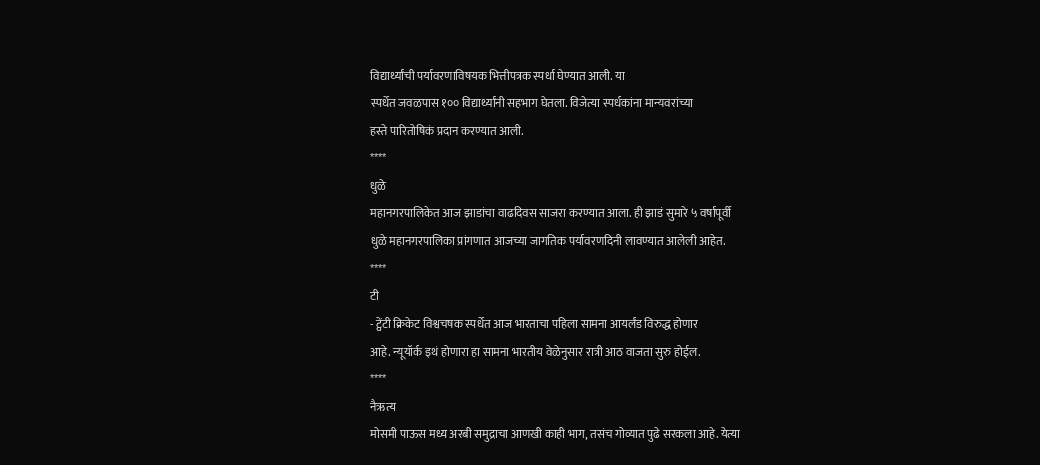विद्यार्थ्यांची पर्यावरणाविषयक भित्तीपत्रक स्पर्धा घेण्यात आली. या
स्पर्धेत जवळपास १०० विद्यार्थ्यांनी सहभाग घेतला. विजेत्या स्पर्धकांना मान्यवरांच्या
हस्ते पारितोषिकं प्रदान करण्यात आली.
****
धुळे
महानगरपालिकेत आज झाडांचा वाढदिवस साजरा करण्यात आला. ही झाडं सुमारे ५ वर्षापूर्वी
धुळे महानगरपालिका प्रांगणात आजच्या जागतिक पर्यावरणदिनी लावण्यात आलेली आहेत.
****
टी
- ट्वेंटी क्रिकेट विश्वचषक स्पर्धेत आज भारताचा पहिला सामना आयर्लंड विरुद्ध होणार
आहे. न्यूयॉर्क इथं होणारा हा सामना भारतीय वेळेनुसार रात्री आठ वाजता सुरु होईल.
****
नैऋत्य
मोसमी पाऊस मध्य अरबी समुद्राचा आणखी काही भाग, तसंच गोव्यात पुढे सरकला आहे. येत्या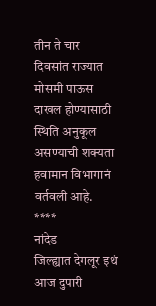तीन ते चार दिवसांत राज्यात मोसमी पाऊस दाखल होण्यासाठी स्थिति अनुकूल असण्याची शक्यता
हवामान विभागानं वर्तवली आहे.
****
नांदेड
जिल्ह्यात देगलूर इथं आज दुपारी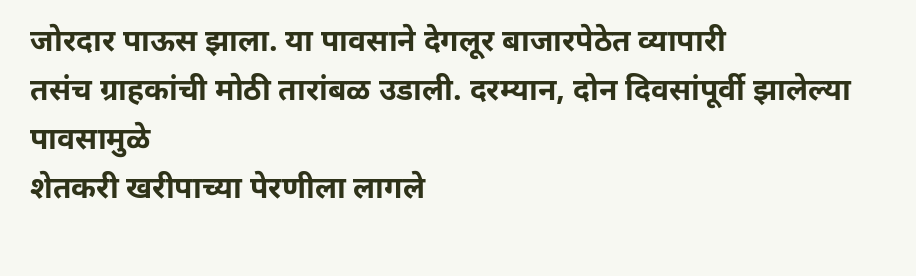जोरदार पाऊस झाला. या पावसाने देगलूर बाजारपेठेत व्यापारी
तसंच ग्राहकांची मोठी तारांबळ उडाली. दरम्यान, दोन दिवसांपूर्वी झालेल्या पावसामुळे
शेतकरी खरीपाच्या पेरणीला लागले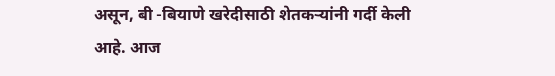असून, बी -बियाणे खरेदीसाठी शेतकऱ्यांनी गर्दी केली
आहे. आज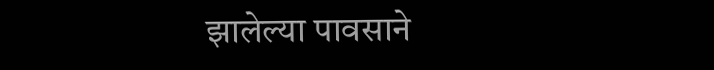झालेल्या पावसाने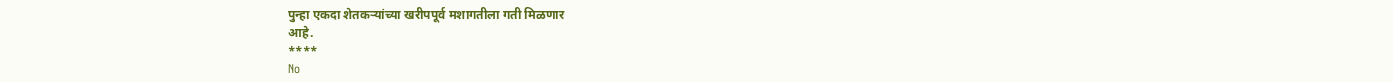पुन्हा एकदा शेतकऱ्यांच्या खरीपपूर्व मशागतीला गती मिळणार
आहे.
****
No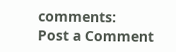comments:
Post a Comment